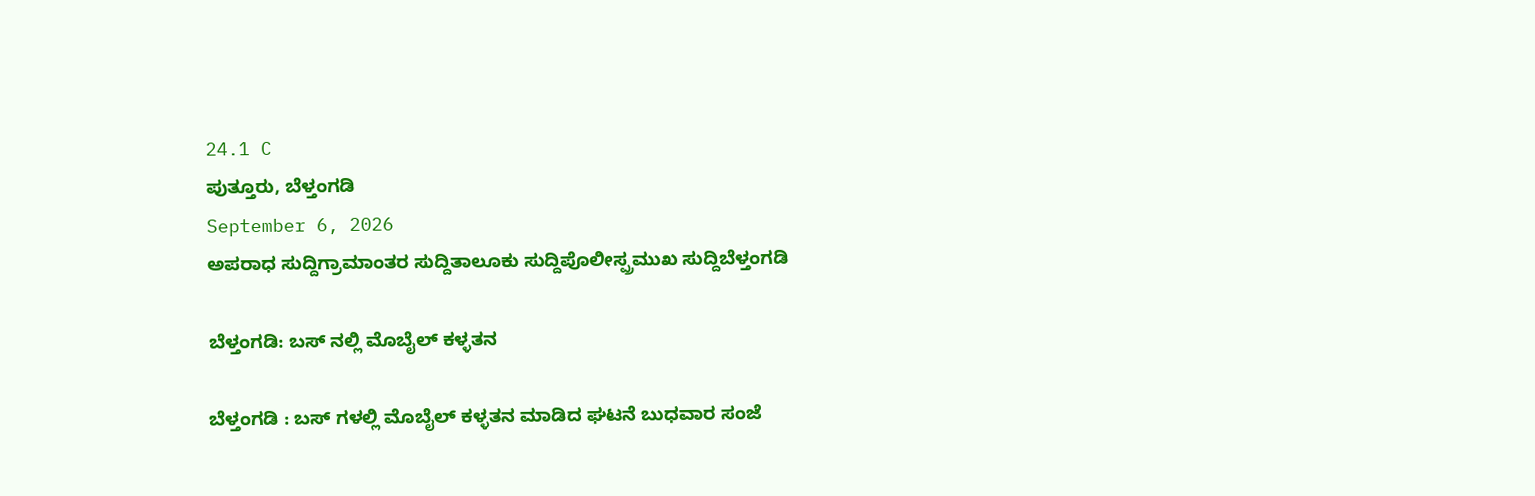24.1 C
ಪುತ್ತೂರು, ಬೆಳ್ತಂಗಡಿ
September 6, 2026
ಅಪರಾಧ ಸುದ್ದಿಗ್ರಾಮಾಂತರ ಸುದ್ದಿತಾಲೂಕು ಸುದ್ದಿಪೊಲೀಸ್ಪ್ರಮುಖ ಸುದ್ದಿಬೆಳ್ತಂಗಡಿ

ಬೆಳ್ತಂಗಡಿ: ಬಸ್ ನಲ್ಲಿ ಮೊಬೈಲ್ ಕಳ್ಳತನ

ಬೆಳ್ತಂಗಡಿ : ಬಸ್ ಗಳಲ್ಲಿ ಮೊಬೈಲ್ ಕಳ್ಳತನ ಮಾಡಿದ ಘಟನೆ ಬುಧವಾರ ಸಂಜೆ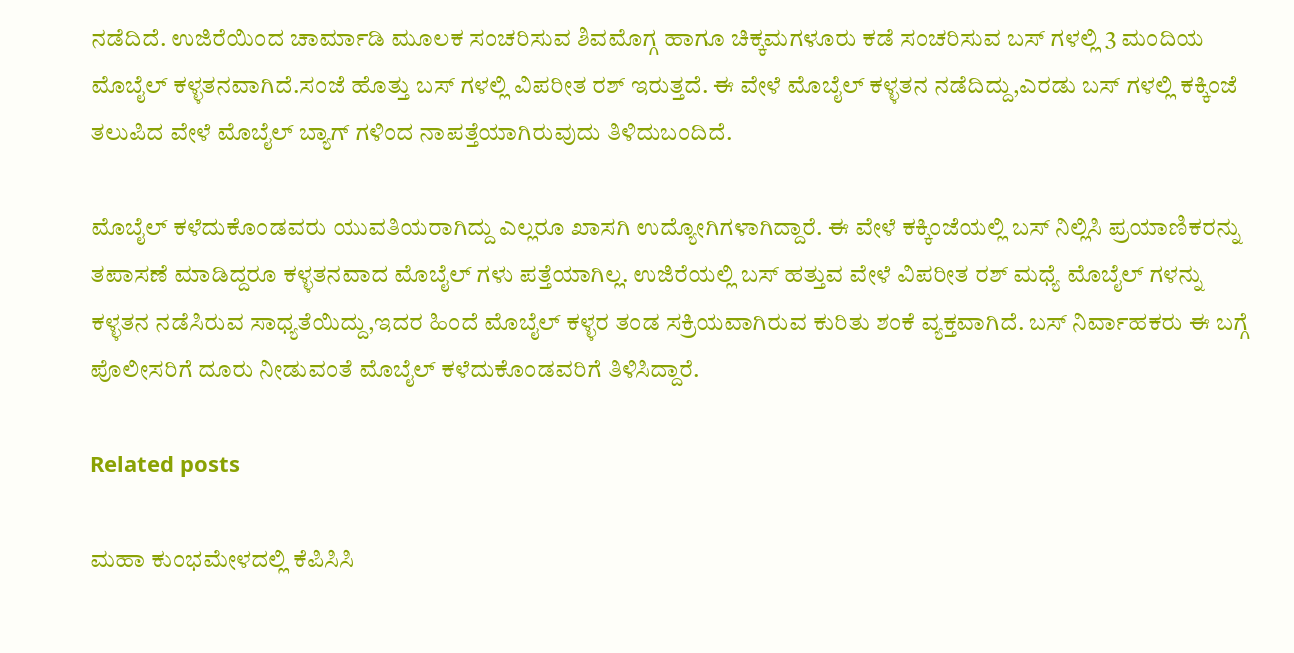ನಡೆದಿದೆ. ಉಜಿರೆಯಿಂದ ಚಾರ್ಮಾಡಿ ಮೂಲಕ ಸಂಚರಿಸುವ ಶಿವಮೊಗ್ಗ ಹಾಗೂ ಚಿಕ್ಕಮಗಳೂರು ಕಡೆ ಸಂಚರಿಸುವ ಬಸ್ ಗಳಲ್ಲಿ 3 ಮಂದಿಯ ಮೊಬೈಲ್ ಕಳ್ಳತನವಾಗಿದೆ.ಸಂಜೆ ಹೊತ್ತು ಬಸ್ ಗಳಲ್ಲಿ ವಿಪರೀತ ರಶ್ ಇರುತ್ತದೆ. ಈ ವೇಳೆ ಮೊಬೈಲ್ ಕಳ್ಳತನ ನಡೆದಿದ್ದು,ಎರಡು ಬಸ್ ಗಳಲ್ಲಿ ಕಕ್ಕಿಂಜೆ ತಲುಪಿದ ವೇಳೆ ಮೊಬೈಲ್ ಬ್ಯಾಗ್ ಗಳಿಂದ ನಾಪತ್ತೆಯಾಗಿರುವುದು ತಿಳಿದುಬಂದಿದೆ.

ಮೊಬೈಲ್ ಕಳೆದುಕೊಂಡವರು ಯುವತಿಯರಾಗಿದ್ದು ಎಲ್ಲರೂ ಖಾಸಗಿ ಉದ್ಯೋಗಿಗಳಾಗಿದ್ದಾರೆ. ಈ ವೇಳೆ ಕಕ್ಕಿಂಜೆಯಲ್ಲಿ ಬಸ್ ನಿಲ್ಲಿಸಿ ಪ್ರಯಾಣಿಕರನ್ನು ತಪಾಸಣೆ ಮಾಡಿದ್ದರೂ ಕಳ್ಳತನವಾದ ಮೊಬೈಲ್ ಗಳು ಪತ್ತೆಯಾಗಿಲ್ಲ. ಉಜಿರೆಯಲ್ಲಿ ಬಸ್ ಹತ್ತುವ ವೇಳೆ ವಿಪರೀತ ರಶ್ ಮಧ್ಯೆ ಮೊಬೈಲ್ ಗಳನ್ನು ಕಳ್ಳತನ ನಡೆಸಿರುವ ಸಾಧ್ಯತೆಯಿದ್ದು,ಇದರ ಹಿಂದೆ ಮೊಬೈಲ್ ಕಳ್ಳರ ತಂಡ ಸಕ್ರಿಯವಾಗಿರುವ ಕುರಿತು ಶಂಕೆ ವ್ಯಕ್ತವಾಗಿದೆ. ಬಸ್ ನಿರ್ವಾಹಕರು ಈ ಬಗ್ಗೆ ಪೊಲೀಸರಿಗೆ ದೂರು ನೀಡುವಂತೆ ಮೊಬೈಲ್ ಕಳೆದುಕೊಂಡವರಿಗೆ ತಿಳಿಸಿದ್ದಾರೆ.

Related posts

ಮಹಾ ಕುಂಭಮೇಳದಲ್ಲಿ ಕೆಪಿಸಿಸಿ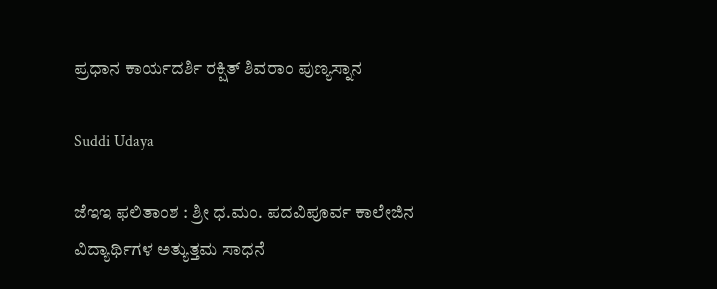ಪ್ರಧಾನ ಕಾರ್ಯದರ್ಶಿ ರಕ್ಷಿತ್ ಶಿವರಾಂ ಪುಣ್ಯಸ್ನಾನ

Suddi Udaya

ಜೆಇಇ ಫಲಿತಾಂಶ : ಶ್ರೀ ಧ.ಮಂ. ಪದವಿಪೂರ್ವ ಕಾಲೇಜಿನ ವಿದ್ಯಾರ್ಥಿಗಳ ಅತ್ಯುತ್ತಮ ಸಾಧನೆ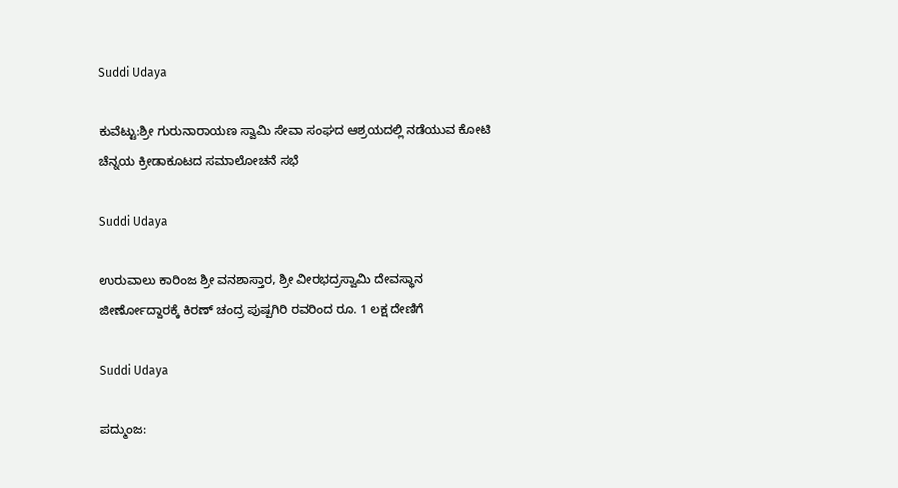Suddi Udaya

ಕುವೆಟ್ಟು:ಶ್ರೀ ಗುರುನಾರಾಯಣ ಸ್ವಾಮಿ ಸೇವಾ ಸಂಘದ ಆಶ್ರಯದಲ್ಲಿ ನಡೆಯುವ ಕೋಟಿ ಚೆನ್ನಯ ಕ್ರೀಡಾಕೂಟದ ಸಮಾಲೋಚನೆ ಸಭೆ

Suddi Udaya

ಉರುವಾಲು ಕಾರಿಂಜ ಶ್ರೀ ವನಶಾಸ್ತಾರ, ಶ್ರೀ ವೀರಭದ್ರಸ್ವಾಮಿ ದೇವಸ್ಥಾನ ಜೀರ್ಣೋದ್ದಾರಕ್ಕೆ ಕಿರಣ್ ಚಂದ್ರ ಪುಷ್ಪಗಿರಿ ರವರಿಂದ ರೂ. 1 ಲಕ್ಷ ದೇಣಿಗೆ

Suddi Udaya

ಪದ್ಮುಂಜ: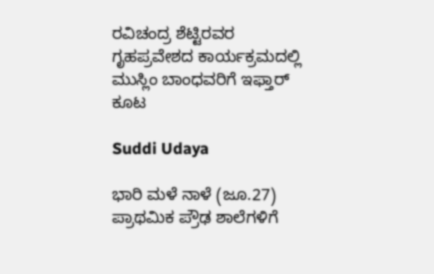ರವಿಚಂದ್ರ ಶೆಟ್ಟಿರವರ ಗೃಹಪ್ರವೇಶದ ಕಾರ್ಯಕ್ರಮದಲ್ಲಿ ಮುಸ್ಲಿಂ ಬಾಂಧವರಿಗೆ ಇಫ್ತಾರ್ ಕೂಟ

Suddi Udaya

ಭಾರಿ ಮಳೆ ನಾಳೆ (ಜೂ.27) ಪ್ರಾಥಮಿಕ ಪ್ರೌಢ ಶಾಲೆಗಳಿಗೆ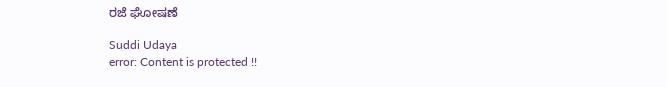ರಜೆ ಘೋಷಣೆ

Suddi Udaya
error: Content is protected !!